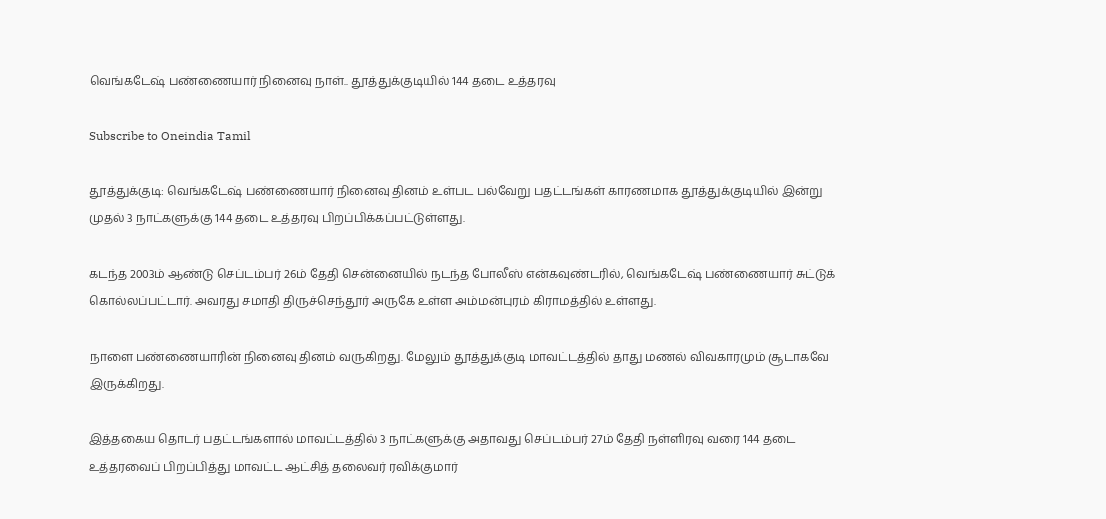வெங்கடேஷ் பண்ணையார் நினைவு நாள்.. தூத்துக்குடியில் 144 தடை உத்தரவு

Subscribe to Oneindia Tamil

தூத்துக்குடி: வெங்கடேஷ் பண்ணையார் நினைவு தினம் உள்பட பல்வேறு பதட்டங்கள் காரணமாக தூத்துக்குடியில் இன்று முதல் 3 நாட்களுக்கு 144 தடை உத்தரவு பிறப்பிக்கப்பட்டுள்ளது.

கடந்த 2003ம் ஆண்டு செப்டம்பர் 26ம் தேதி சென்னையில் நடந்த போலீஸ் என்கவுண்டரில், வெங்கடேஷ் பண்ணையார் சுட்டுக் கொல்லப்பட்டார். அவரது சமாதி திருச்செந்தூர் அருகே உள்ள அம்மன்புரம் கிராமத்தில் உள்ளது.

நாளை பண்ணையாரின் நினைவு தினம் வருகிறது. மேலும் தூத்துக்குடி மாவட்டத்தில் தாது மணல் விவகாரமும் சூடாகவே இருக்கிறது.

இத்தகைய தொடர் பதட்டங்களால் மாவட்டத்தில் 3 நாட்களுக்கு அதாவது செப்டம்பர் 27ம் தேதி நள்ளிரவு வரை 144 தடை உத்தரவைப் பிறப்பித்து மாவட்ட ஆட்சித் தலைவர் ரவிக்குமார்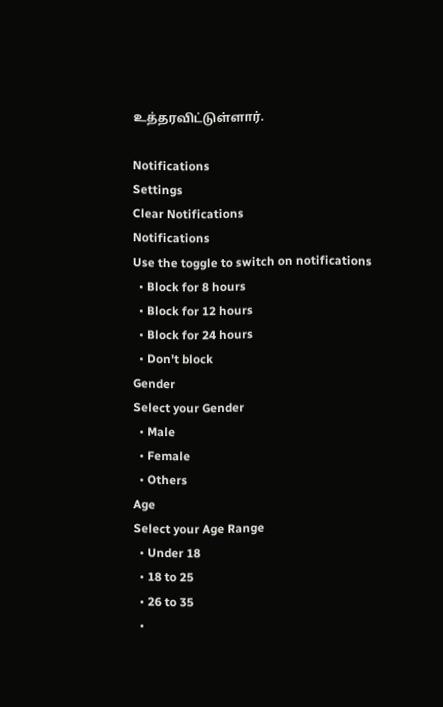உத்தரவிட்டுள்ளார்.

Notifications
Settings
Clear Notifications
Notifications
Use the toggle to switch on notifications
  • Block for 8 hours
  • Block for 12 hours
  • Block for 24 hours
  • Don't block
Gender
Select your Gender
  • Male
  • Female
  • Others
Age
Select your Age Range
  • Under 18
  • 18 to 25
  • 26 to 35
  •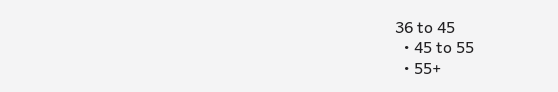36 to 45
  • 45 to 55
  • 55+